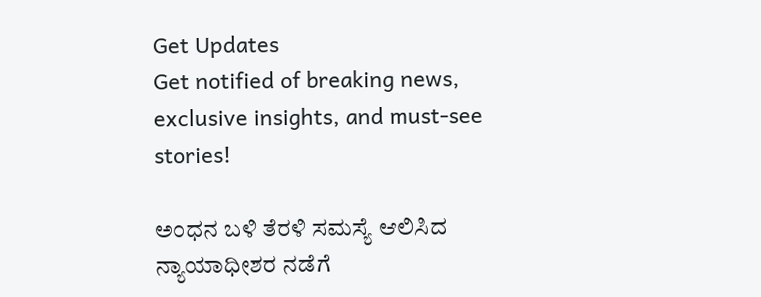Get Updates
Get notified of breaking news, exclusive insights, and must-see stories!

ಅಂಧನ ಬಳಿ ತೆರಳಿ ಸಮಸ್ಯೆ ಆಲಿಸಿದ ನ್ಯಾಯಾಧೀಶರ ನಡೆಗೆ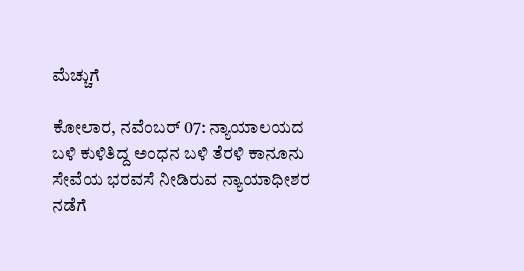ಮೆಚ್ಚುಗೆ

ಕೋಲಾರ, ನವೆಂಬರ್ 07: ನ್ಯಾಯಾಲಯದ ಬಳಿ ಕುಳಿತಿದ್ದ ಅಂಧನ ಬಳಿ ತೆರಳಿ ಕಾನೂನು ಸೇವೆಯ ಭರವಸೆ ನೀಡಿರುವ ನ್ಯಾಯಾಧೀಶರ ನಡೆಗೆ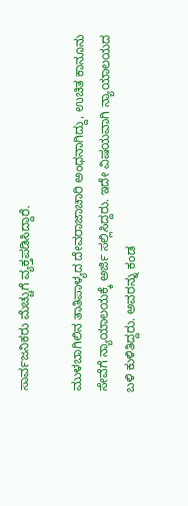ಸಾರ್ವಜನಿಕರು ಮೆಚ್ಚುಗೆ ವ್ಯಕ್ತಪಡಿಸಿದ್ದಾರೆ.

ಮುಳಬಾಗಿಲಿನ ತಾತಿಪಾಳ್ಯದ ದೇವರಾಜಾಚಾರಿ ಅಂಧನಾಗಿದ್ದು, ಉಚಿತ ಕಾನೂನು ಸೇವೆಗೆ ನ್ಯಾಯಾಲಯಕ್ಕೆ ಅರ್ಜಿ ಸಲ್ಲಿಸಿದ್ದರು. ಇದೇ ವಿಷಯವಾಗಿ ನ್ಯಾಯಾಲಯದ ಬಳಿ ಕುಳಿತಿದ್ದರು. ಅವರನ್ನು ಕಂಡ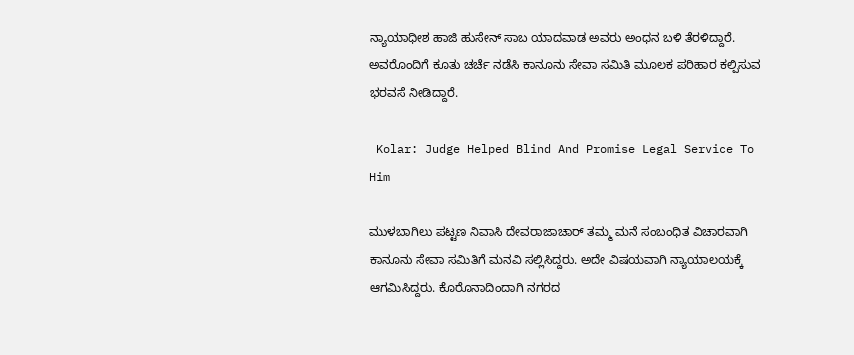ನ್ಯಾಯಾಧೀಶ ಹಾಜಿ ಹುಸೇನ್ ಸಾಬ ಯಾದವಾಡ ಅವರು ಅಂಧನ ಬಳಿ ತೆರಳಿದ್ದಾರೆ. ಅವರೊಂದಿಗೆ ಕೂತು ಚರ್ಚೆ ನಡೆಸಿ ಕಾನೂನು ಸೇವಾ ಸಮಿತಿ ಮೂಲಕ ಪರಿಹಾರ ಕಲ್ಪಿಸುವ ಭರವಸೆ ನೀಡಿದ್ದಾರೆ.

 Kolar: Judge Helped Blind And Promise Legal Service To Him

ಮುಳಬಾಗಿಲು ಪಟ್ಟಣ ನಿವಾಸಿ ದೇವರಾಜಾಚಾರ್ ತಮ್ಮ ಮನೆ ಸಂಬಂಧಿತ ವಿಚಾರವಾಗಿ ಕಾನೂನು ಸೇವಾ ಸಮಿತಿಗೆ ಮನವಿ ಸಲ್ಲಿಸಿದ್ದರು. ಅದೇ ವಿಷಯವಾಗಿ ನ್ಯಾಯಾಲಯಕ್ಕೆ ಆಗಮಿಸಿದ್ದರು. ಕೊರೊನಾದಿಂದಾಗಿ ನಗರದ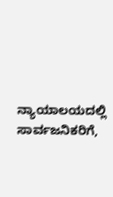ನ್ಯಾಯಾಲಯದಲ್ಲಿ ಸಾರ್ವಜನಿಕರಿಗೆ,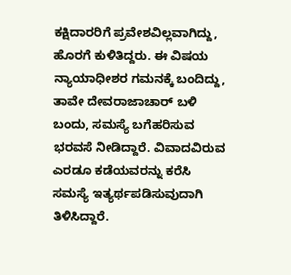ಕಕ್ಷಿದಾರರಿಗೆ ಪ್ರವೇಶವಿಲ್ಲವಾಗಿದ್ದು, ಹೊರಗೆ ಕುಳಿತಿದ್ದರು. ಈ ವಿಷಯ ನ್ಯಾಯಾಧೀಶರ ಗಮನಕ್ಕೆ ಬಂದಿದ್ದು, ತಾವೇ ದೇವರಾಜಾಚಾರ್ ಬಳಿ ಬಂದು, ಸಮಸ್ಯೆ ಬಗೆಹರಿಸುವ ಭರವಸೆ ನೀಡಿದ್ದಾರೆ. ವಿವಾದವಿರುವ ಎರಡೂ ಕಡೆಯವರನ್ನು ಕರೆಸಿ ಸಮಸ್ಯೆ ಇತ್ಯರ್ಥಪಡಿಸುವುದಾಗಿ ತಿಳಿಸಿದ್ದಾರೆ.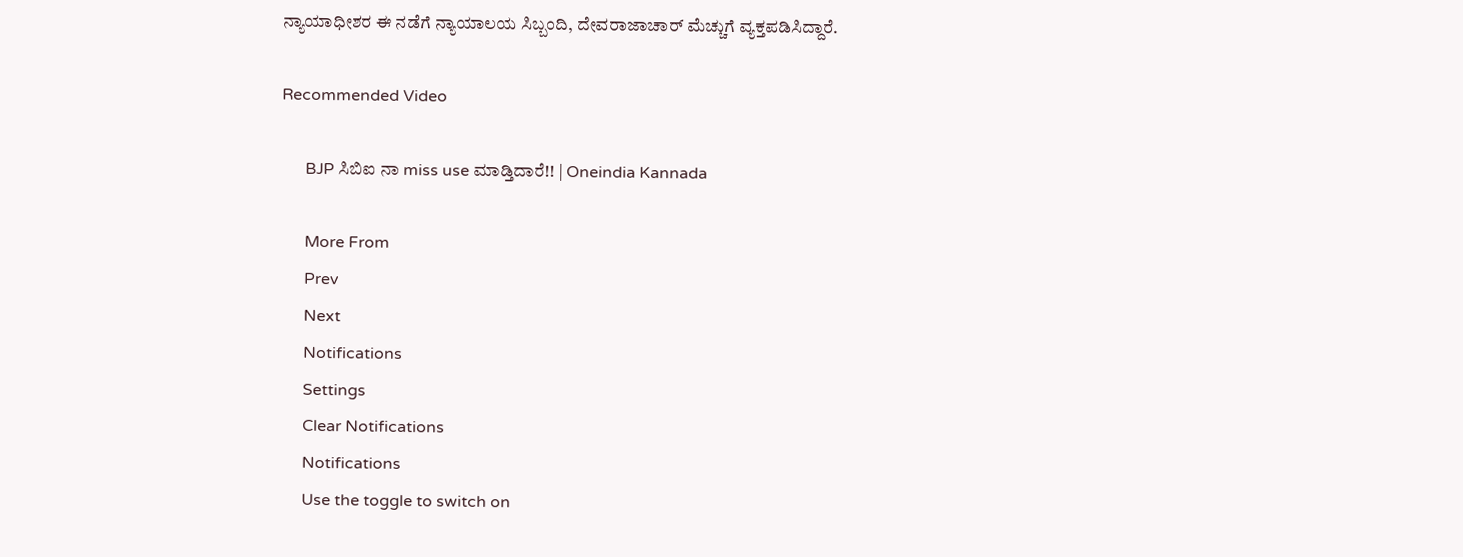ನ್ಯಾಯಾಧೀಶರ ಈ ನಡೆಗೆ ನ್ಯಾಯಾಲಯ ಸಿಬ್ಬಂದಿ, ದೇವರಾಜಾಚಾರ್ ಮೆಚ್ಚುಗೆ ವ್ಯಕ್ತಪಡಿಸಿದ್ದಾರೆ.

Recommended Video

      BJP ಸಿಬಿಐ ನಾ miss use ಮಾಡ್ತಿದಾರೆ!! | Oneindia Kannada

      More From
      Prev
      Next
      Notifications
      Settings
      Clear Notifications
      Notifications
      Use the toggle to switch on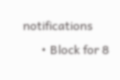notifications
      • Block for 8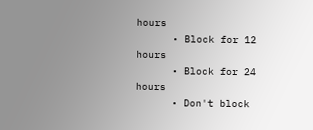hours
      • Block for 12 hours
      • Block for 24 hours
      • Don't block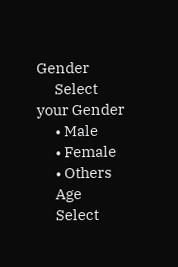Gender
      Select your Gender
      • Male
      • Female
      • Others
      Age
      Select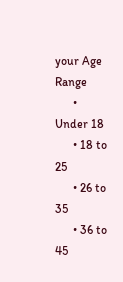your Age Range
      • Under 18
      • 18 to 25
      • 26 to 35
      • 36 to 45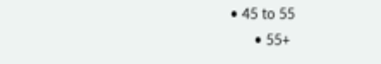• 45 to 55
      • 55+